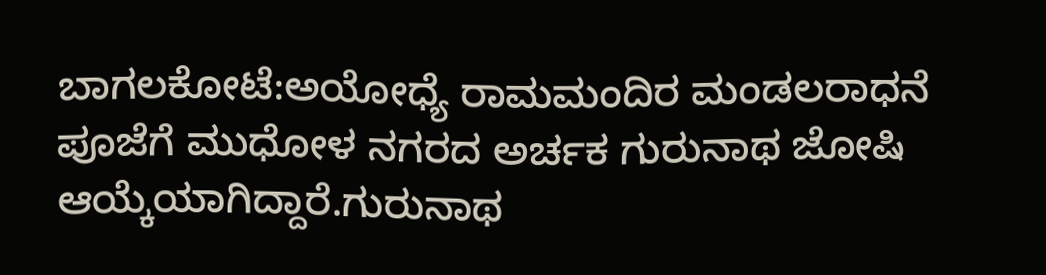ಬಾಗಲಕೋಟೆ:ಅಯೋಧ್ಯೆ ರಾಮಮಂದಿರ ಮಂಡಲರಾಧನೆ ಪೂಜೆಗೆ ಮುಧೋಳ ನಗರದ ಅರ್ಚಕ ಗುರುನಾಥ ಜೋಷಿ‌‌ ಆಯ್ಕೆಯಾಗಿದ್ದಾರೆ.ಗುರುನಾಥ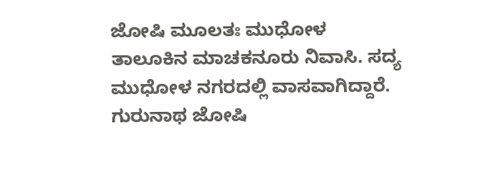ಜೋಷಿ ಮೂಲತಃ ಮುಧೋಳ ತಾಲೂಕಿನ ಮಾಚಕನೂರು ನಿವಾಸಿ. ಸದ್ಯ ಮುಧೋಳ ನಗರದಲ್ಲಿ ವಾಸವಾಗಿದ್ದಾರೆ. ಗುರುನಾಥ ಜೋಷಿ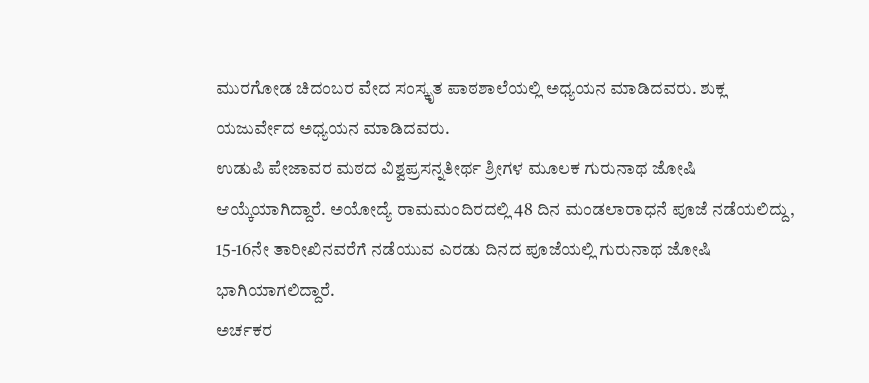ಮುರಗೋಡ ಚಿದಂಬರ ವೇದ ಸಂಸ್ಕೃತ ಪಾಠಶಾಲೆಯಲ್ಲಿ ಅಧ್ಯಯನ‌ ಮಾಡಿದವರು. ಶುಕ್ಲ ಯಜುರ್ವೇದ ಅಧ್ಯಯನ ಮಾಡಿದವರು.
ಉಡುಪಿ ಪೇಜಾವರ ಮಠದ ವಿಶ್ವಪ್ರಸನ್ನತೀರ್ಥ ಶ್ರೀಗಳ ಮೂಲಕ ಗುರುನಾಥ ಜೋಷಿ‌‌ ಆಯ್ಕೆಯಾಗಿದ್ದಾರೆ. ಅಯೋದ್ಯೆ ರಾಮಮಂದಿರದಲ್ಲಿ 48 ದಿನ ಮಂಡಲಾರಾಧನೆ ಪೂಜೆ ನಡೆಯಲಿದ್ದು, 15-16ನೇ ತಾರೀಖಿನವರೆಗೆ ನಡೆಯುವ ಎರಡು ದಿನದ ಪೂಜೆಯಲ್ಲಿ ಗುರುನಾಥ ಜೋಷಿ ಭಾಗಿಯಾಗಲಿದ್ದಾರೆ.
ಅರ್ಚಕರ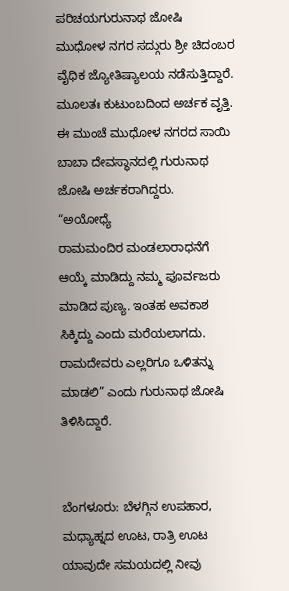ಪರಿಚಯಗುರುನಾಥ ಜೋಷಿ ಮುಧೋಳ ನಗರ ಸದ್ಗುರು ಶ್ರೀ ಚಿದಂಬರ ವೈಧಿಕ ಜ್ಯೋತಿಷ್ಯಾಲಯ ನಡೆಸುತ್ತಿದ್ದಾರೆ. ಮೂಲತಃ ಕುಟುಂಬದಿಂದ ಅರ್ಚಕ ವೃತ್ತಿ. ಈ ಮುಂಚೆ ಮುಧೋಳ ನಗರದ ಸಾಯಿ ಬಾಬಾ ದೇವಸ್ಥಾನದಲ್ಲಿ ಗುರುನಾಥ ಜೋಷಿ ಅರ್ಚಕರಾಗಿದ್ದರು.
“ಅಯೋಧ್ಯೆ ರಾಮಮಂದಿರ‌ ‌ಮಂಡಲಾರಾಧನೆಗೆ ಆಯ್ಕೆ ಮಾಡಿದ್ದು ನಮ್ಮ ಪೂರ್ವಜರು‌ ಮಾಡಿದ ಪುಣ್ಯ. ಇಂತಹ ಅವಕಾಶ ಸಿಕ್ಕಿದ್ದು ಎಂದು ಮರೆಯಲಾಗದು. ರಾಮದೇವರು ಎಲ್ಲರಿಗೂ ಒಳಿತನ್ನು‌ ಮಾಡಲಿ” ಎಂದು ಗುರುನಾಥ ಜೋಷಿ ತಿಳಿಸಿದ್ದಾರೆ.


ಬೆಂಗಳೂರು: ಬೆಳಗ್ಗಿನ ಉಪಹಾರ, ಮಧ್ಯಾಹ್ನದ ಊಟ, ರಾತ್ರಿ ಊಟ ಯಾವುದೇ ಸಮಯದಲ್ಲಿ ನೀವು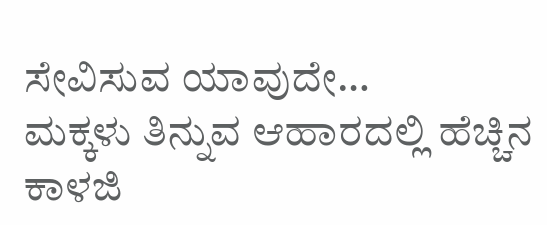ಸೇವಿಸುವ ಯಾವುದೇ…
ಮಕ್ಕಳು ತಿನ್ನುವ ಆಹಾರದಲ್ಲಿ ಹೆಚ್ಚಿನ ಕಾಳಜಿ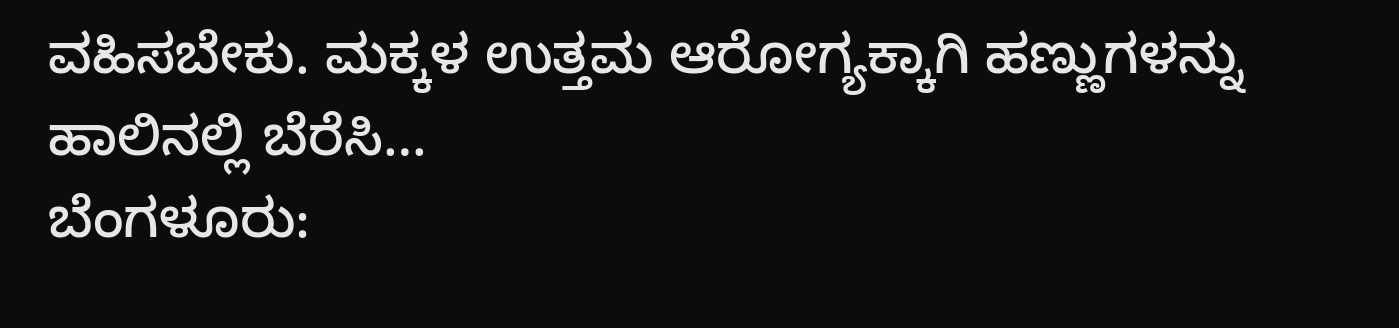ವಹಿಸಬೇಕು. ಮಕ್ಕಳ ಉತ್ತಮ ಆರೋಗ್ಯಕ್ಕಾಗಿ ಹಣ್ಣುಗಳನ್ನು ಹಾಲಿನಲ್ಲಿ ಬೆರೆಸಿ…
ಬೆಂಗಳೂರು: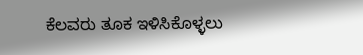ಕೆಲವರು ತೂಕ ಇಳಿಸಿಕೊಳ್ಳಲು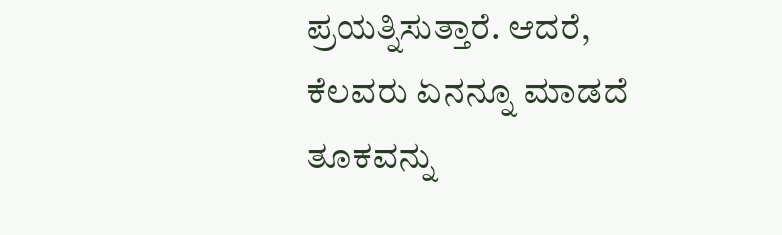ಪ್ರಯತ್ನಿಸುತ್ತಾರೆ. ಆದರೆ, ಕೆಲವರು ಏನನ್ನೂ ಮಾಡದೆ ತೂಕವನ್ನು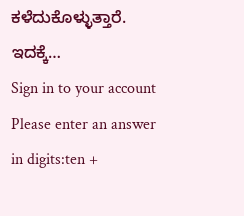ಕಳೆದುಕೊಳ್ಳುತ್ತಾರೆ. ಇದಕ್ಕೆ…
Sign in to your account
Please enter an answer in digits:ten +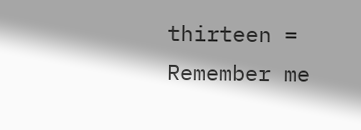thirteen =
Remember me